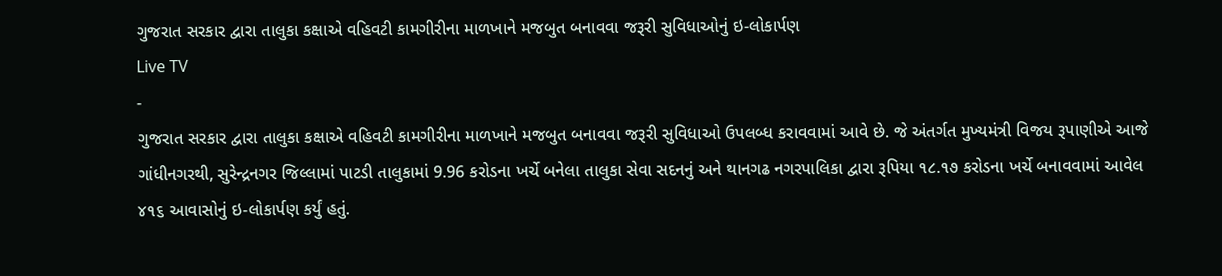ગુજરાત સરકાર દ્વારા તાલુકા કક્ષાએ વહિવટી કામગીરીના માળખાને મજબુત બનાવવા જરૂરી સુવિધાઓનું ઇ-લોકાર્પણ
Live TV
-
ગુજરાત સરકાર દ્વારા તાલુકા કક્ષાએ વહિવટી કામગીરીના માળખાને મજબુત બનાવવા જરૂરી સુવિધાઓ ઉપલબ્ધ કરાવવામાં આવે છે. જે અંતર્ગત મુખ્યમંત્રી વિજય રૂપાણીએ આજે ગાંધીનગરથી, સુરેન્દ્રનગર જિલ્લામાં પાટડી તાલુકામાં 9.96 કરોડના ખર્ચે બનેલા તાલુકા સેવા સદનનું અને થાનગઢ નગરપાલિકા દ્વારા રૂપિયા ૧૮.૧૭ કરોડના ખર્ચે બનાવવામાં આવેલ ૪૧૬ આવાસોનું ઇ-લોકાર્પણ કર્યું હતું.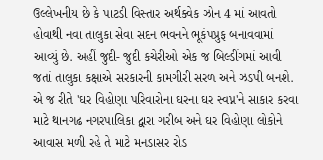ઉલ્લેખનીય છે કે પાટડી વિસ્તાર અર્થક્વેક ઝોન 4 માં આવતો હોવાથી નવા તાલુકા સેવા સદન ભવનને ભૂકંપપ્રુફ બનાવવામાં આવ્યું છે. અહીં જુદી- જુદી કચેરીઓ એક જ બિલ્ડીંગમાં આવી જતાં તાલુકા કક્ષાએ સરકારની કામગીરી સરળ અને ઝડપી બનશે. એ જ રીતે 'ઘર વિહોણા પરિવારોના ઘરના ઘર સ્વપ્ન'ને સાકાર કરવા માટે થાનગઢ નગરપાલિકા દ્વારા ગરીબ અને ઘર વિહોણા લોકોને આવાસ મળી રહે તે માટે મનડાસર રોડ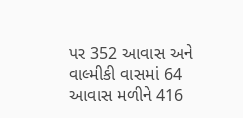પર 352 આવાસ અને વાલ્મીકી વાસમાં 64 આવાસ મળીને 416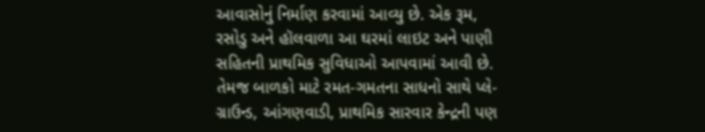આવાસોનું નિર્માણ કરવામાં આવ્યુ છે. એક રૂમ, રસોડુ અને હૉલવાળા આ ઘરમાં લાઇટ અને પાણી સહિતની પ્રાથમિક સુવિધાઓ આપવામાં આવી છે. તેમજ બાળકો માટે રમત-ગમતના સાધનો સાથે પ્લે-ગ્રાઉન્ડ, આંગણવાડી, પ્રાથમિક સારવાર કેન્દ્રની પણ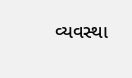વ્યવસ્થા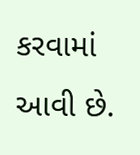કરવામાં આવી છે.